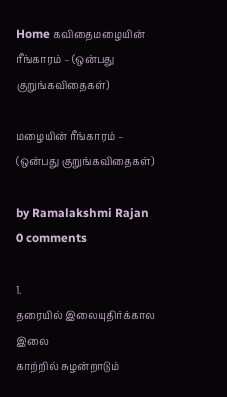Home கவிதைமழையின் ரீங்காரம் – (ஒன்பது குறுங்கவிதைகள்)

மழையின் ரீங்காரம் – (ஒன்பது குறுங்கவிதைகள்)

by Ramalakshmi Rajan
0 comments

1.
தரையில் இலையுதிர்க்கால இலை
காற்றில் சுழன்றாடும்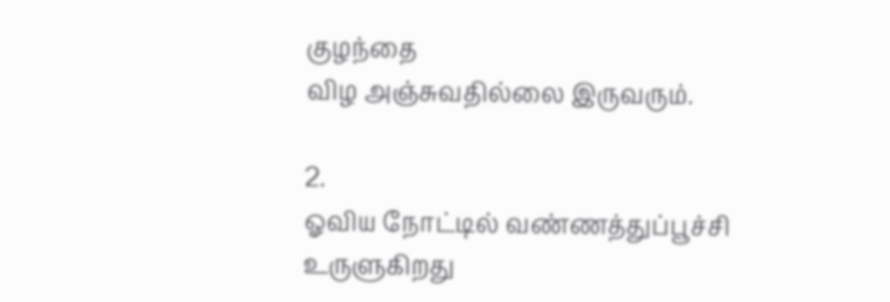குழந்தை
விழ அஞ்சுவதில்லை இருவரும்.

2.
ஓவிய நோட்டில் வண்ணத்துப்பூச்சி
உருளுகிறது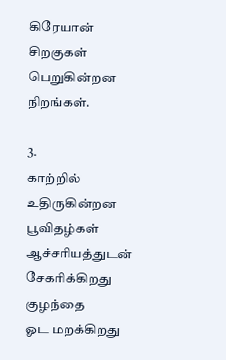கிரேயான்
சிறகுகள் பெறுகின்றன நிறங்கள்.

3.
காற்றில் உதிருகின்றன பூவிதழ்கள்
ஆச்சரியத்துடன் சேகரிக்கிறது குழந்தை
ஓட மறக்கிறது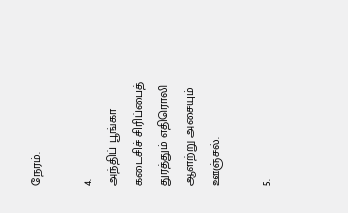நேரம்.

4.
அந்திப் பூங்கா
கடைசிச் சிரிப்பைத் துரத்தும் எதிரொலி
ஆளற்று அசையும் ஊஞ்சல்.

5.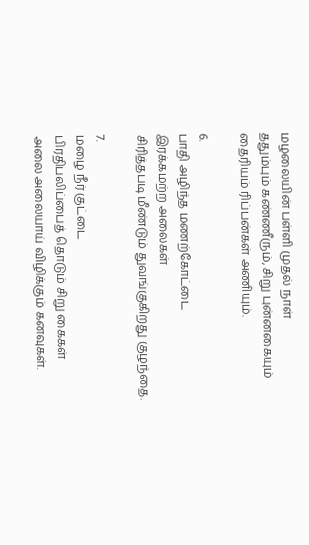மழலையின் பள்ளி முதல் நாள்
ததும்பும் கண்ணீரும், சிறு புன்னகையும்
தைரியம் ரிப்பன்கள் அணியும்.

6.
பாதி அழிந்த மணற்கோட்டை
இரக்கமற்ற அலைகள்
சிரித்தபடி மீண்டும் துவங்குகிறது குழந்தை.

7.
மழை நீர் குட்டை
பிரதிபலிப்பைத் தொடும் சிறு கைகள்
அலை அலையாய் விழிக்கும் கனவுகள்.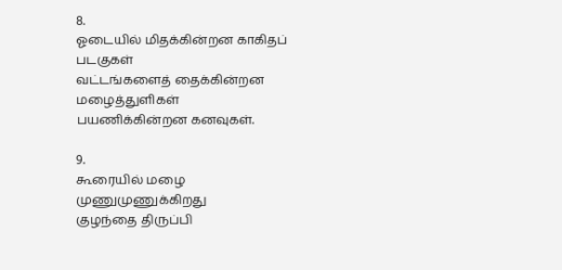8.
ஓடையில் மிதக்கின்றன காகிதப் படகுகள்
வட்டங்களைத் தைக்கின்றன மழைத்துளிகள்
பயணிக்கின்றன கனவுகள்.

9.
கூரையில் மழை முணுமுணுக்கிறது
குழந்தை திருப்பி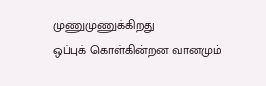முணுமுணுக்கிறது
ஒப்புக் கொள்கின்றன வானமும்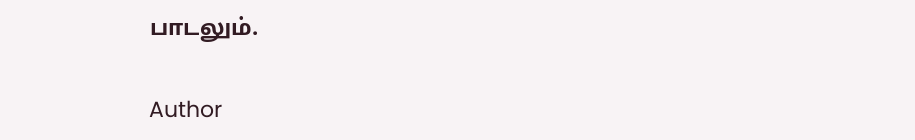பாடலும்.

Author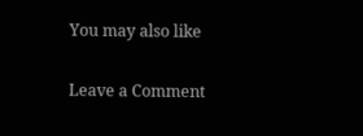You may also like

Leave a Comment